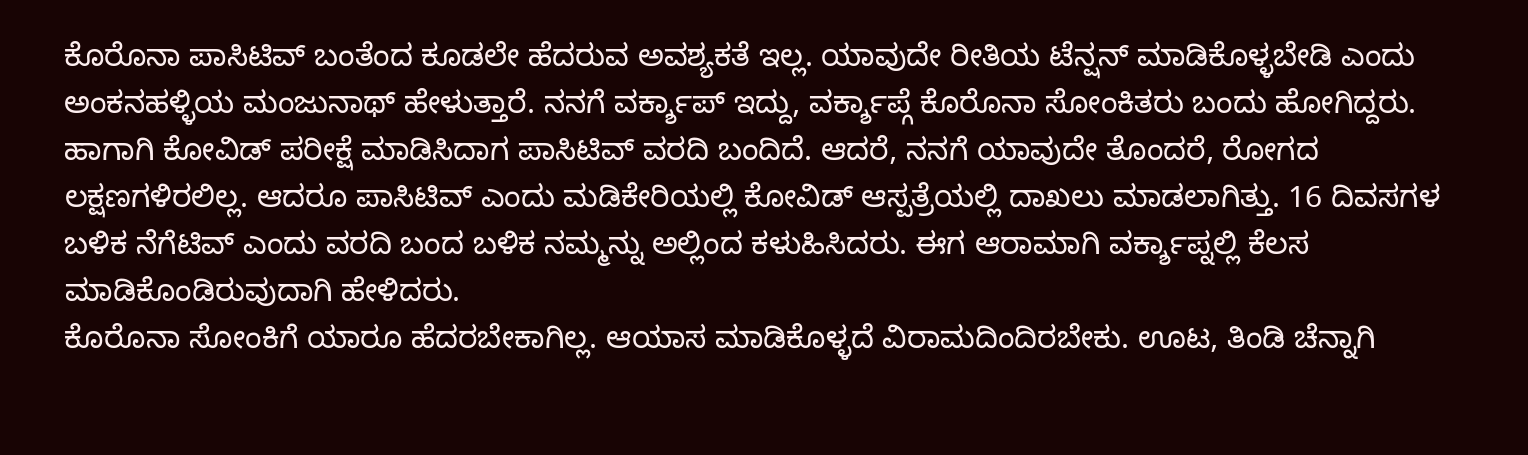ಕೊರೊನಾ ಪಾಸಿಟಿವ್ ಬಂತೆಂದ ಕೂಡಲೇ ಹೆದರುವ ಅವಶ್ಯಕತೆ ಇಲ್ಲ. ಯಾವುದೇ ರೀತಿಯ ಟೆನ್ಷನ್ ಮಾಡಿಕೊಳ್ಳಬೇಡಿ ಎಂದು ಅಂಕನಹಳ್ಳಿಯ ಮಂಜುನಾಥ್ ಹೇಳುತ್ತಾರೆ. ನನಗೆ ವರ್ಕ್ಶಾಪ್ ಇದ್ದು, ವರ್ಕ್ಶಾಪ್ಗೆ ಕೊರೊನಾ ಸೋಂಕಿತರು ಬಂದು ಹೋಗಿದ್ದರು. ಹಾಗಾಗಿ ಕೋವಿಡ್ ಪರೀಕ್ಷೆ ಮಾಡಿಸಿದಾಗ ಪಾಸಿಟಿವ್ ವರದಿ ಬಂದಿದೆ. ಆದರೆ, ನನಗೆ ಯಾವುದೇ ತೊಂದರೆ, ರೋಗದ ಲಕ್ಷಣಗಳಿರಲಿಲ್ಲ. ಆದರೂ ಪಾಸಿಟಿವ್ ಎಂದು ಮಡಿಕೇರಿಯಲ್ಲಿ ಕೋವಿಡ್ ಆಸ್ಪತ್ರೆಯಲ್ಲಿ ದಾಖಲು ಮಾಡಲಾಗಿತ್ತು. 16 ದಿವಸಗಳ ಬಳಿಕ ನೆಗೆಟಿವ್ ಎಂದು ವರದಿ ಬಂದ ಬಳಿಕ ನಮ್ಮನ್ನು ಅಲ್ಲಿಂದ ಕಳುಹಿಸಿದರು. ಈಗ ಆರಾಮಾಗಿ ವರ್ಕ್ಶಾಪ್ನಲ್ಲಿ ಕೆಲಸ ಮಾಡಿಕೊಂಡಿರುವುದಾಗಿ ಹೇಳಿದರು.
ಕೊರೊನಾ ಸೋಂಕಿಗೆ ಯಾರೂ ಹೆದರಬೇಕಾಗಿಲ್ಲ. ಆಯಾಸ ಮಾಡಿಕೊಳ್ಳದೆ ವಿರಾಮದಿಂದಿರಬೇಕು. ಊಟ, ತಿಂಡಿ ಚೆನ್ನಾಗಿ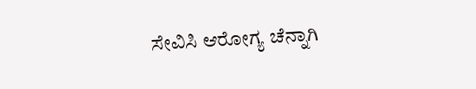ಸೇವಿಸಿ ಆರೋಗ್ಯ ಚೆನ್ನಾಗಿ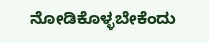ನೋಡಿಕೊಳ್ಳಬೇಕೆಂದು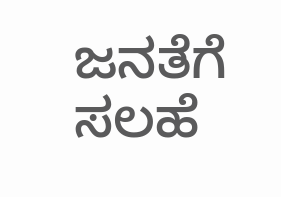ಜನತೆಗೆ ಸಲಹೆ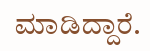ಮಾಡಿದ್ದಾರೆ.